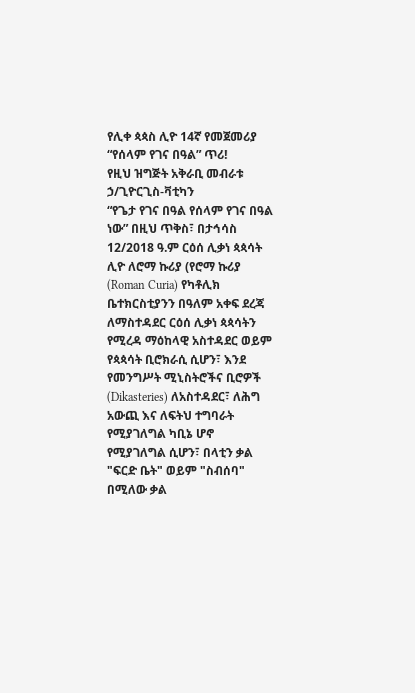የሊቀ ጳጳስ ሊዮ 14ኛ የመጀመሪያ “የሰላም የገና በዓል” ጥሪ!
የዚህ ዝግጅት አቅራቢ መብራቱ ኃ/ጊዮርጊስ-ቫቲካን
“የጌታ የገና በዓል የሰላም የገና በዓል ነው” በዚህ ጥቅስ፣ በታኅሳስ 12/2018 ዓ.ም ርዕሰ ሊቃነ ጳጳሳት ሊዮ ለሮማ ኩሪያ (የሮማ ኩሪያ (Roman Curia) የካቶሊክ ቤተክርስቲያንን በዓለም አቀፍ ደረጃ ለማስተዳደር ርዕሰ ሊቃነ ጳጳሳትን የሚረዳ ማዕከላዊ አስተዳደር ወይም የጳጳሳት ቢሮክራሲ ሲሆን፣ እንደ የመንግሥት ሚኒስትሮችና ቢሮዎች (Dikasteries) ለአስተዳደር፣ ለሕግ አውጪ እና ለፍትህ ተግባራት የሚያገለግል ካቢኔ ሆኖ የሚያገለግል ሲሆን፣ በላቲን ቃል "ፍርድ ቤት" ወይም "ስብሰባ" በሚለው ቃል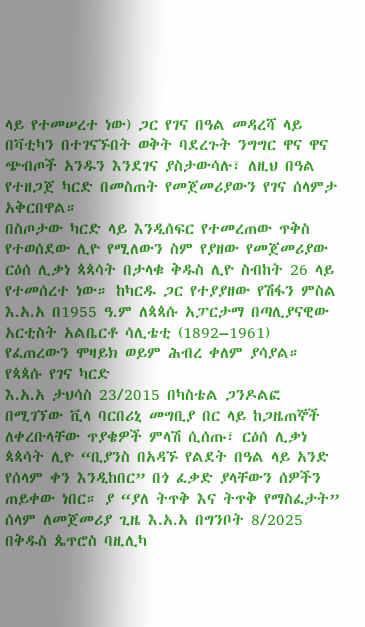ላይ የተመሠረተ ነው) ጋር የገና በዓል መዳረሻ ላይ በቫቲካን በተገናኙበት ወቅት ባደረጉት ንግግር ዋና ዋና ጭብጦች አንዱን እንደገና ያስታውሳሉ፣ ለዚህ በዓል የተዘጋጀ ካርድ በመስጠት የመጀመሪያውን የገና ሰላምታ አቅርበዋል።
በስጦታው ካርድ ላይ እንዲሰፍር የተመረጠው ጥቅስ የተወሰደው ሊዮ የሚለውን ስም የያዘው የመጀመሪያው ርዕሰ ሊቃነ ጳጳሳት በታላቁ ቅዱስ ሊዮ ስብከት 26 ላይ የተመሰረተ ነው። ከካርዱ ጋር የተያያዘው የሽፋን ምስል እ.አ.አ በ1955 ዓ.ም ለጳጳሱ አፓርታማ በጣሊያናዊው አርቲስት አልቤርቶ ሳሊቴቲ (1892–1961) የፈጠረውን ሞዛይክ ወይም ሕብረ ቀለም ያሳያል።
የጳጳሱ የገና ካርድ
እ.አ.አ ታህሳስ 23/2015 በካስቴል ጋንዶልፎ በሚገኘው ቪላ ባርበሪኒ መግቢያ በር ላይ ከጋዜጠኞች ለቀረቡላቸው ጥያቄዎች ምላሽ ሲሰጡ፣ ርዕሰ ሊቃነ ጳጳሳት ሊዮ “ቢያንስ በአዳኙ የልደት በዓል ላይ አንድ የሰላም ቀን እንዲከበር” በጎ ፈቃድ ያላቸውን ሰዎችን ጠይቀው ነበር። ያ “ያለ ትጥቅ እና ትጥቅ የማስፈታት” ሰላም ለመጀመሪያ ጊዜ እ.አ.አ በግንቦት 8/2025 በቅዱስ ጴጥሮስ ባዚሊካ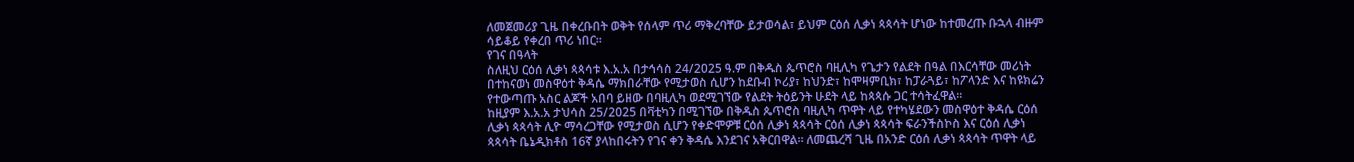ለመጀመሪያ ጊዜ በቀረቡበት ወቅት የሰላም ጥሪ ማቅረባቸው ይታወሳል፣ ይህም ርዕሰ ሊቃነ ጳጳሳት ሆነው ከተመረጡ ቡኋላ ብዙም ሳይቆይ የቀረበ ጥሪ ነበር።
የገና በዓላት
ስለዚህ ርዕሰ ሊቃነ ጳጳሳቱ እ.አ.አ በታኅሳስ 24/2025 ዓ.ም በቅዱስ ጴጥሮስ ባዚሊካ የጌታን የልደት በዓል በእርሳቸው መሪነት በተከናወነ መስዋዕተ ቅዳሴ ማክበራቸው የሚታወስ ሲሆን ከደቡብ ኮሪያ፣ ከህንድ፣ ከሞዛምቢክ፣ ከፓራጓይ፣ ከፖላንድ እና ከዩክሬን የተውጣጡ አስር ልጆች አበባ ይዘው በባዚሊካ ወደሚገኘው የልደት ትዕይንት ሁደት ላይ ከጳጳሱ ጋር ተሳትፈዋል።
ከዚያም እ.አ.አ ታህሳስ 25/2025 በቫቲካን በሚገኘው በቅዱስ ጴጥሮስ ባዚሊካ ጥዋት ላይ የተካሄደውን መስዋዕተ ቅዳሴ ርዕሰ ሊቃነ ጳጳሳት ሊዮ ማሳረጋቸው የሚታወስ ሲሆን የቀድሞዎቹ ርዕሰ ሊቃነ ጳጳሳት ርዕሰ ሊቃነ ጳጳሳት ፍራንችስኮስ እና ርዕሰ ሊቃነ ጳጳሳት ቤኔዲክቶስ 16ኛ ያላከበሩትን የገና ቀን ቅዳሴ እንደገና አቅርበዋል። ለመጨረሻ ጊዜ በአንድ ርዕሰ ሊቃነ ጳጳሳት ጥዋት ላይ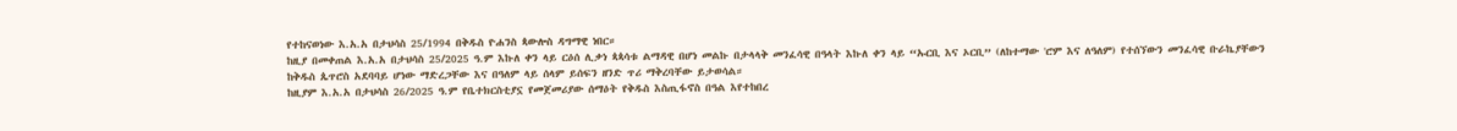የተከናወነው እ.አ.አ በታህሳስ 25/1994 በቅዱስ ዮሐንስ ጳውሎስ ዳግማዊ ነበር።
ከዚያ በመቀጠል እ.አ.አ በታህሳስ 25/2025 ዓ.ም እኩለ ቀን ላይ ርዕሰ ሊቃነ ጳጳሳቱ ልማዳዊ በሆነ መልኩ በታላላቅ መንፈሳዊ በዓላት እኩለ ቀን ላይ “ኡርቢ እና ኦርቢ” (ለከተማው 'ሮም እና ለዓለም) የተሰኘውን መንፈሳዊ ቡራኬያቸውን ከቅዱስ ጴጥሮስ አደባባይ ሆነው ማድረጋቸው እና በዓለም ላይ ሰላም ይሰፍን ዘንድ ጥሪ ማቅረባቸው ይታወሳል።
ከዚያም እ.አ.አ በታህሳስ 26/2025 ዓ.ም የቤተክርስቲያኗ የመጀመሪያው ሰማዕት የቅዱስ እስጢፋኖስ በዓል እየተከበረ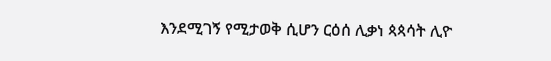እንደሚገኝ የሚታወቅ ሲሆን ርዕሰ ሊቃነ ጳጳሳት ሊዮ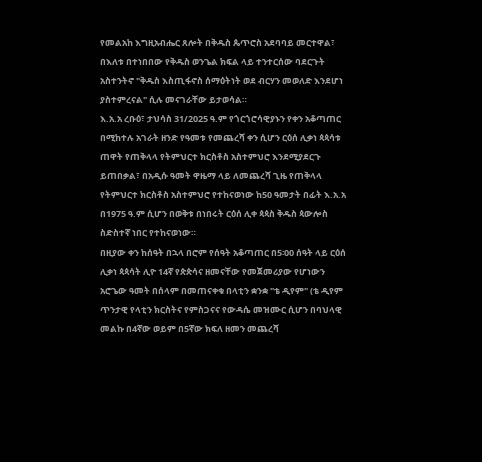የመልአከ እግዚአብሔር ጸሎት በቅዱስ ጴጥሮስ አደባባይ መርተዋል፣ በእለቱ በተነበበው የቅዱስ ወንጌል ክፍል ላይ ተንተርሰው ባደርጉት አስተንትኖ "ቅዱስ እስጢፋኖስ ሰማዕትነት ወደ ብርሃን መወለድ እንደሆነ ያስተምረናል" ሲሉ መናገራቸው ይታወሳል።
እ.አ.አ ረቡዕ፣ ታህሳስ 31/2025 ዓ.ም የጎርጎሮሳዊያኑን የቀን አቆጣጠር በሚከተሉ አገራት ዘንድ የዓመቱ የመጨረሻ ቀን ሲሆን ርዕሰ ሊቃነ ጳጳሳቱ ጠዋት የጠቅላላ የትምህርተ ክርስቶስ አስተምህሮ እንደሚያደርጉ ይጠበቃል፣ በአዲሱ ዓመት ዋዜማ ላይ ለመጨረሻ ጊዜ የጠቅላላ የትምህርተ ክርስቶስ አስተምህሮ የተከናወነው ከ50 ዓመታት በፊት እ.አ.አ በ1975 ዓ.ም ሲሆን በወቅቱ በነበሩት ርዕሰ ሊቀ ጳጳስ ቅዱስ ጳውሎስ ስድስተኛ ነበር የተከናወነው።
በዚያው ቀን ከሰዓት በኋላ በሮም የሰዓት አቆጣጠር በ5፡00 ሰዓት ላይ ርዕሰ ሊቃነ ጳጳሳት ሊዮ 14ኛ የጵጵሳና ዘመናቸው የመጀመሪያው የሆነውን አሮጌው ዓመት በሰላም በመጠናቀቁ በላቲን ቋንቋ "ቴ ዲየም" (ቴ ዲየም ጥንታዊ የላቲን ክርስትና የምስጋናና የውዳሴ መዝሙር ሲሆን በባህላዊ መልኩ በ4ኛው ወይም በ5ኛው ክፍለ ዘመን መጨረሻ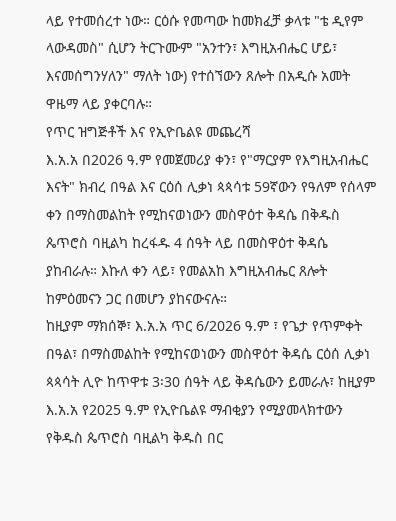ላይ የተመሰረተ ነው። ርዕሱ የመጣው ከመክፈቻ ቃላቱ "ቴ ዲየም ላውዳመስ" ሲሆን ትርጉሙም "አንተን፣ እግዚአብሔር ሆይ፣ እናመሰግንሃለን" ማለት ነው) የተሰኘውን ጸሎት በአዲሱ አመት ዋዜማ ላይ ያቀርባሉ።
የጥር ዝግጅቶች እና የኢዮቤልዩ መጨረሻ
እ.አ.አ በ2026 ዓ.ም የመጀመሪያ ቀን፣ የ"ማርያም የእግዚአብሔር እናት" ክብረ በዓል እና ርዕሰ ሊቃነ ጳጳሳቱ 59ኛውን የዓለም የሰላም ቀን በማስመልከት የሚከናወነውን መስዋዕተ ቅዳሴ በቅዱስ ጴጥሮስ ባዚልካ ከረፋዱ 4 ሰዓት ላይ በመስዋዕተ ቅዳሴ ያከብራሉ። እኩለ ቀን ላይ፣ የመልአከ እግዚአብሔር ጸሎት ከምዕመናን ጋር በመሆን ያከናውናሉ።
ከዚያም ማክሰኞ፣ እ.አ.አ ጥር 6/2026 ዓ.ም ፣ የጌታ የጥምቀት በዓል፣ በማስመልከት የሚከናወነውን መስዋዕተ ቅዳሴ ርዕሰ ሊቃነ ጳጳሳት ሊዮ ከጥዋቱ 3፡30 ሰዓት ላይ ቅዳሴውን ይመራሉ፣ ከዚያም እ.አ.አ የ2025 ዓ.ም የኢዮቤልዩ ማብቂያን የሚያመላክተውን የቅዱስ ጴጥሮስ ባዚልካ ቅዱስ በር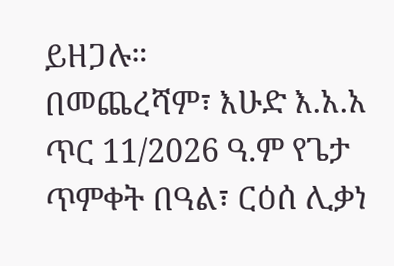ይዘጋሉ።
በመጨረሻም፣ እሁድ እ.አ.አ ጥር 11/2026 ዓ.ም የጌታ ጥምቀት በዓል፣ ርዕሰ ሊቃነ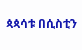ጳጳሳቱ በሲስቲን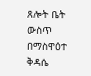ጸሎት ቤት ውስጥ በማስዋዕተ ቅዳሴ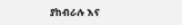ያከብራሉ እና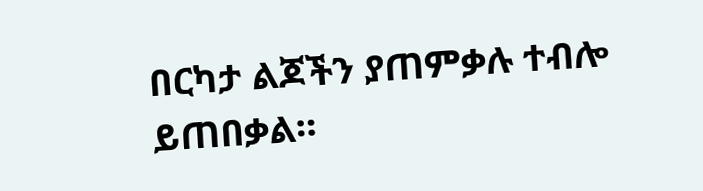በርካታ ልጆችን ያጠምቃሉ ተብሎ ይጠበቃል።